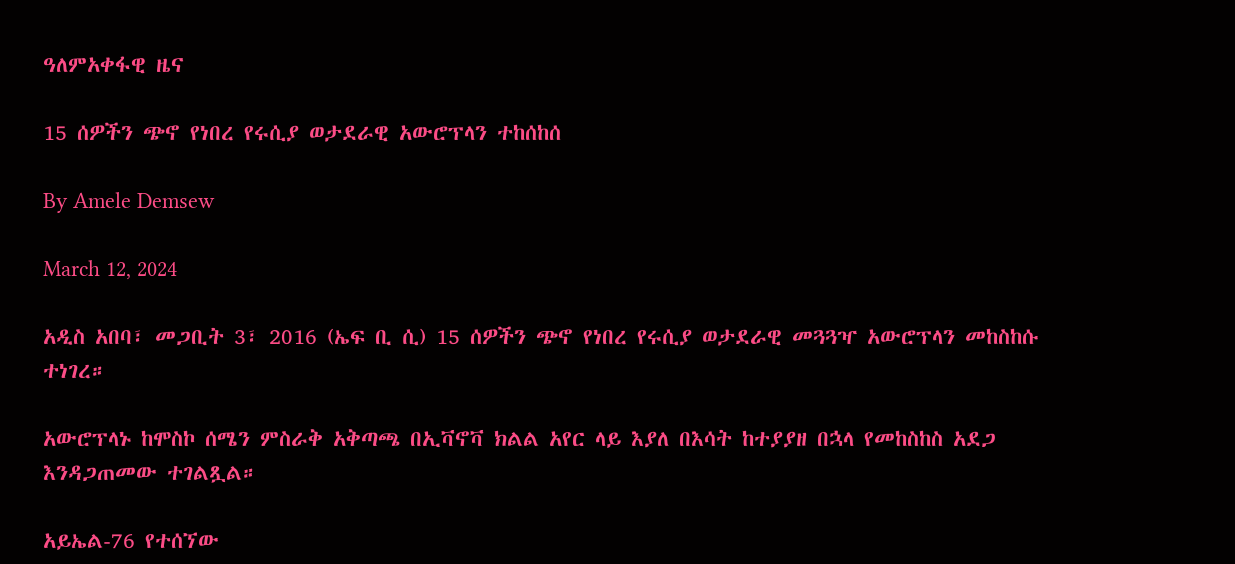ዓለምአቀፋዊ ዜና

15 ሰዎችን ጭኖ የነበረ የሩሲያ ወታደራዊ አውሮፕላን ተከሰከሰ

By Amele Demsew

March 12, 2024

አዲስ አበባ፣ መጋቢት 3፣ 2016 (ኤፍ ቢ ሲ) 15 ሰዎችን ጭኖ የነበረ የሩሲያ ወታደራዊ መጓጓዣ አውሮፕላን መከስከሱ ተነገረ።

አውሮፕላኑ ከሞስኮ ሰሜን ምስራቅ አቅጣጫ በኢቫኖቫ ክልል አየር ላይ እያለ በእሳት ከተያያዘ በኋላ የመከስከስ አደጋ እንዳጋጠመው ተገልጿል።

አይኤል-76 የተሰኘው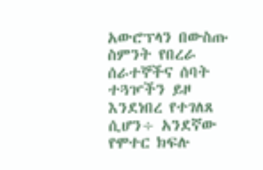አውሮፕላን በውስጡ ስምንት የበረራ ሰራተኞችና ሰባት ተጓዦችን ይዞ እንደነበረ የተገለጸ ሲሆን÷ አንደኛው የሞተር ክፍሉ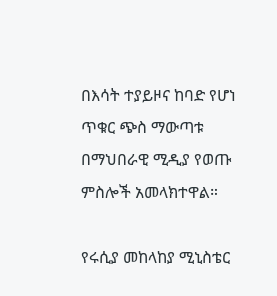በእሳት ተያይዞና ከባድ የሆነ ጥቁር ጭስ ማውጣቱ በማህበራዊ ሚዲያ የወጡ ምስሎች አመላክተዋል።

የሩሲያ መከላከያ ሚኒስቴር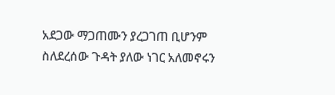አደጋው ማጋጠሙን ያረጋገጠ ቢሆንም ስለደረሰው ጉዳት ያለው ነገር አለመኖሩን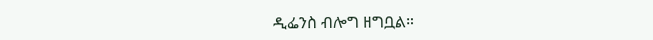ዲፌንስ ብሎግ ዘግቧል።